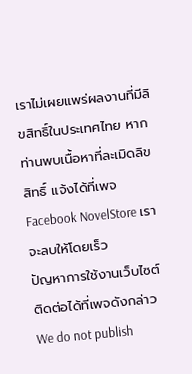เราไม่เผยแพร่ผลงานที่มีลิขสิทธิ์ในประเทศไทย หากท่านพบเนื้อหาที่ละเมิดลิขสิทธิ์ แจ้งได้ที่เพจ Facebook NovelStore เราจะลบให้โดยเร็ว
ปัญหาการใช้งานเว็บไซต์ ติดต่อได้ที่เพจดังกล่าว
We do not publish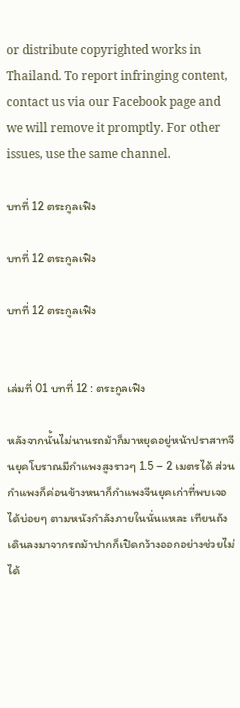or distribute copyrighted works in Thailand. To report infringing content, contact us via our Facebook page and we will remove it promptly. For other issues, use the same channel.

บทที่ 12 ตระกูลเฟิง

บทที่ 12 ตระกูลเฟิง

บทที่ 12 ตระกูลเฟิง


เล่มที่ 01 บทที่ 12 : ตระกูลเฟิง

หลังจากนั้นไม่นานรถม้าก็มาหยุดอยู่หน้าปราสาทจีนยุคโบราณมีกำแพงสูงราวๆ 1.5 – 2 เมตรได้ ส่วนกำแพงก็ค่อนข้างหนาก็กำแพงจีนยุคเก่าที่พบเจอได้บ่อยๆ ตามหนังกำลังภายในนั่นแหละ เทียนถังเดินลงมาจากรถม้าปากก็เปิดกว้างออกอย่างช่วยไม่ได้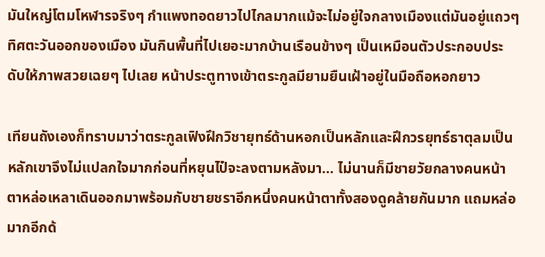มันใหญ่โตมโหฬารจริงๆ กำแพงทอดยาวไปไกลมากแม้จะไม่อยู่ใจกลางเมืองแต่มันอยู่แถวๆ ทิศตะวันออกของเมือง มันกินพื้นที่ไปเยอะมากบ้านเรือนข้างๆ เป็นเหมือนตัวประกอบประดับให้ภาพสวยเฉยๆ ไปเลย หน้าประตูทางเข้าตระกูลมียามยืนเฝ้าอยู่ในมือถือหอกยาว

เทียนถังเองก็ทราบมาว่าตระกูลเฟิงฝึกวิชายุทธ์ด้านหอกเป็นหลักและฝึกวรยุทธ์ธาตุลมเป็นหลักเขาจึงไม่แปลกใจมากก่อนที่หยุนไป๋จะลงตามหลังมา… ไม่นานก็มีชายวัยกลางคนหน้าตาหล่อเหลาเดินออกมาพร้อมกับชายชราอีกหนึ่งคนหน้าตาทั้งสองดูคล้ายกันมาก แถมหล่อมากอีกด้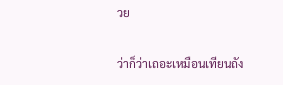วย

ว่าก็ว่าเถอะเหมือนเทียนถัง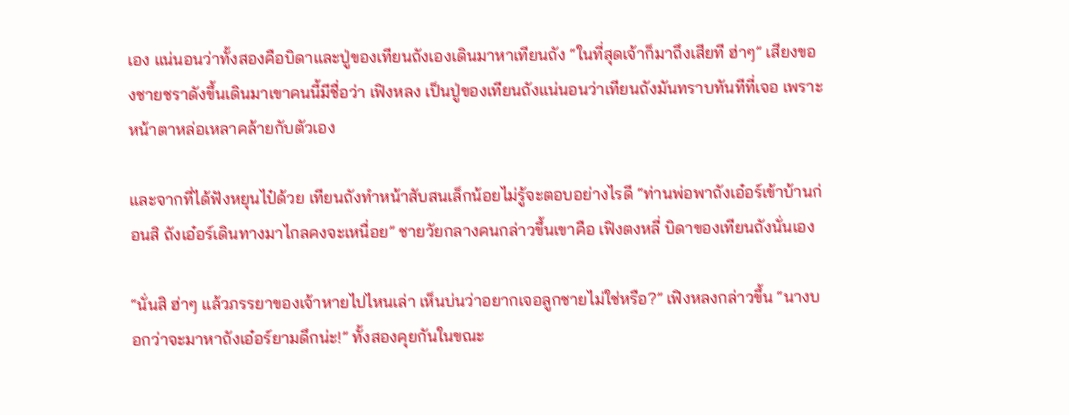เอง แน่นอนว่าทั้งสองคือบิดาและปู่ของเทียนถังเองเดินมาหาเทียนถัง “ในที่สุดเจ้าก็มาถึงเสียที ฮ่าๆ” เสียงของชายชราดังขึ้นเดินมาเขาคนนี้มีชื่อว่า เฟิงหลง เป็นปู่ของเทียนถังแน่นอนว่าเทียนถังมันทราบทันทีที่เจอ เพราะหน้าตาหล่อเหลาคล้ายกับตัวเอง

และจากที่ได้ฟังหยุนไป๋ด้วย เทียนถังทำหน้าสับสนเล็กน้อยไม่รู้จะตอบอย่างไรดี “ท่านพ่อพาถังเอ๋อร์เข้าบ้านก่อนสิ ถังเอ๋อร์เดินทางมาไกลคงจะเหนื่อย” ชายวัยกลางคนกล่าวขึ้นเขาคือ เฟิงตงหลี่ บิดาของเทียนถังนั่นเอง

“นั่นสิ ฮ่าๆ แล้วภรรยาของเจ้าหายไปไหนเล่า เห็นบ่นว่าอยากเจอลูกชายไม่ใช่หรือ?” เฟิงหลงกล่าวขึ้น “นางบอกว่าจะมาหาถังเอ๋อร์ยามดึกน่ะ!” ทั้งสองคุยกันในขณะ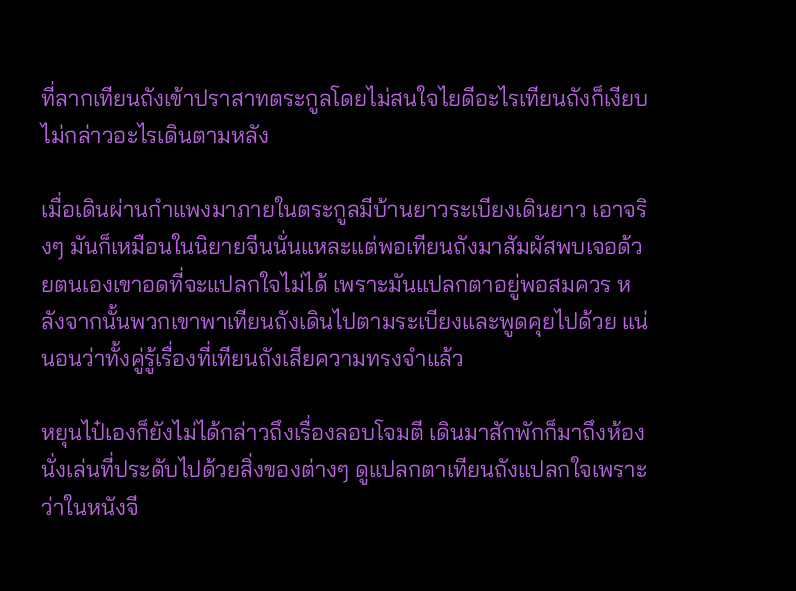ที่ลากเทียนถังเข้าปราสาทตระกูลโดยไม่สนใจไยดีอะไรเทียนถังก็เงียบไม่กล่าวอะไรเดินตามหลัง

เมื่อเดินผ่านกำแพงมาภายในตระกูลมีบ้านยาวระเบียงเดินยาว เอาจริงๆ มันก็เหมือนในนิยายจีนนั่นแหละแต่พอเทียนถังมาสัมผัสพบเจอด้วยตนเองเขาอดที่จะแปลกใจไม่ได้ เพราะมันแปลกตาอยู่พอสมควร หลังจากนั้นพวกเขาพาเทียนถังเดินไปตามระเบียงและพูดคุยไปด้วย แน่นอนว่าทั้งคู่รู้เรื่องที่เทียนถังเสียความทรงจำแล้ว

หยุนไป๋เองก็ยังไม่ได้กล่าวถึงเรื่องลอบโจมตี เดินมาสักพักก็มาถึงห้องนั่งเล่นที่ประดับไปด้วยสิ่งของต่างๆ ดูแปลกตาเทียนถังแปลกใจเพราะว่าในหนังจี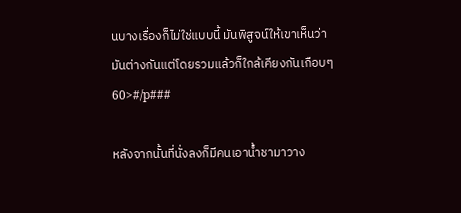นบางเรื่องก็ไม่ใช่แบบนี้ มันพิสูจน์ให้เขาเห็นว่ามันต่างกันแต่โดยรวมแล้วก็ใกล้เคียงกันเกือบๆ 60>#/p###

หลังจากนั้นที่นั่งลงก็มีคนเอาน้ำชามาวาง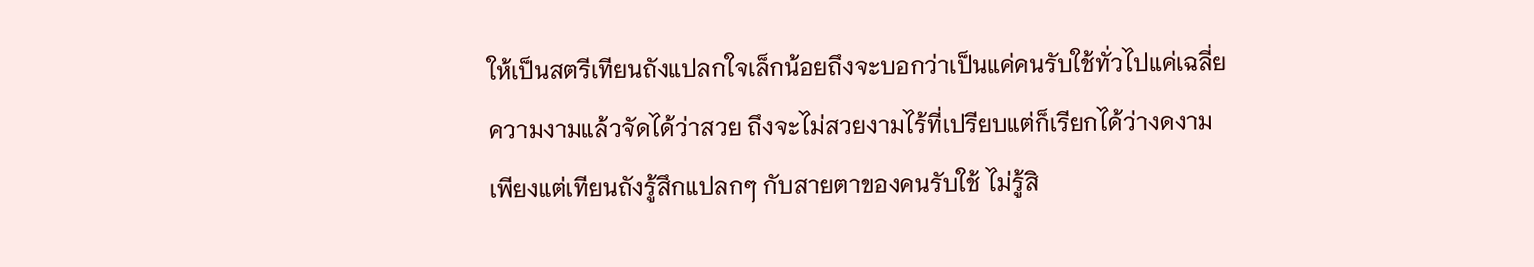ให้เป็นสตรีเทียนถังแปลกใจเล็กน้อยถึงจะบอกว่าเป็นแค่คนรับใช้ทั่วไปแค่เฉลี่ยความงามแล้วจัดได้ว่าสวย ถึงจะไม่สวยงามไร้ที่เปรียบแต่ก็เรียกได้ว่างดงาม เพียงแต่เทียนถังรู้สึกแปลกๆ กับสายตาของคนรับใช้ ไม่รู้สิ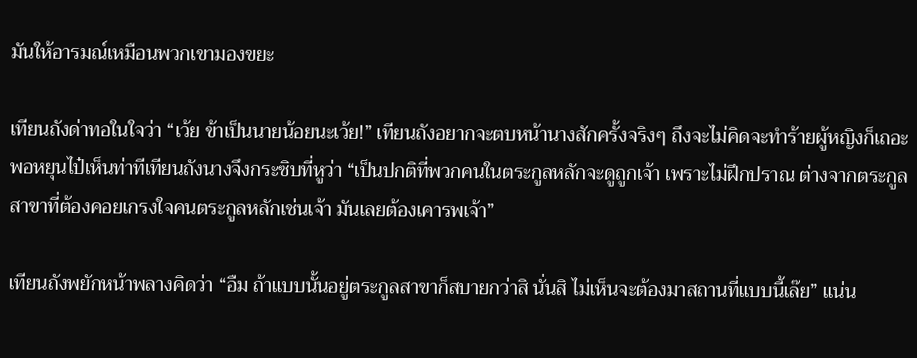มันให้อารมณ์เหมือนพวกเขามองขยะ

เทียนถังด่าทอในใจว่า “เว้ย ข้าเป็นนายน้อยนะเว้ย!” เทียนถังอยากจะตบหน้านางสักครั้งจริงๆ ถึงจะไม่คิดจะทำร้ายผู้หญิงก็เถอะพอหยุนไป๋เห็นท่าทีเทียนถังนางจึงกระซิบที่หูว่า “เป็นปกติที่พวกคนในตระกูลหลักจะดูถูกเจ้า เพราะไม่ฝึกปราณ ต่างจากตระกูลสาขาที่ต้องคอยเกรงใจคนตระกูลหลักเช่นเจ้า มันเลยต้องเคารพเจ้า”

เทียนถังพยักหน้าพลางคิดว่า “อืม ถ้าแบบนั้นอยู่ตระกูลสาขาก็สบายกว่าสิ นั่นสิ ไม่เห็นจะต้องมาสถานที่แบบนี้เล๊ย” แน่น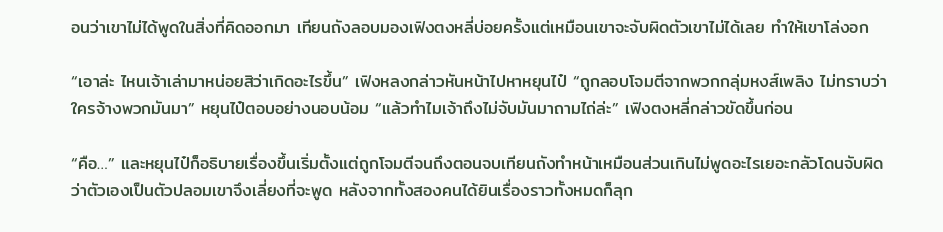อนว่าเขาไม่ได้พูดในสิ่งที่คิดออกมา เทียนถังลอบมองเฟิงตงหลี่บ่อยครั้งแต่เหมือนเขาจะจับผิดตัวเขาไม่ได้เลย ทำให้เขาโล่งอก

“เอาล่ะ ไหนเจ้าเล่ามาหน่อยสิว่าเกิดอะไรขึ้น” เฟิงหลงกล่าวหันหน้าไปหาหยุนไป๋ “ถูกลอบโจมตีจากพวกกลุ่มหงส์เพลิง ไม่ทราบว่าใครจ้างพวกมันมา” หยุนไป๋ตอบอย่างนอบน้อม “แล้วทำไมเจ้าถึงไม่จับมันมาถามไถ่ล่ะ” เฟิงตงหลี่กล่าวขัดขึ้นก่อน

“คือ…” และหยุนไป๋ก็อธิบายเรื่องขึ้นเริ่มตั้งแต่ถูกโจมตีจนถึงตอนจบเทียนถังทำหน้าเหมือนส่วนเกินไม่พูดอะไรเยอะกลัวโดนจับผิดว่าตัวเองเป็นตัวปลอมเขาจึงเลี่ยงที่จะพูด หลังจากทั้งสองคนได้ยินเรื่องราวทั้งหมดก็ลุก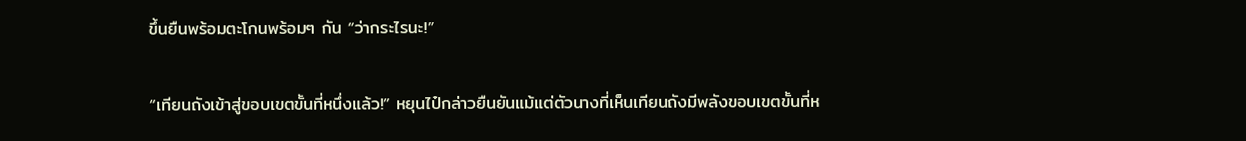ขึ้นยืนพร้อมตะโกนพร้อมๆ กัน “ว่ากระไรนะ!”

“เทียนถังเข้าสู่ขอบเขตขั้นที่หนึ่งแล้ว!” หยุนไป๋กล่าวยืนยันแม้แต่ตัวนางที่เห็นเทียนถังมีพลังขอบเขตขั้นที่ห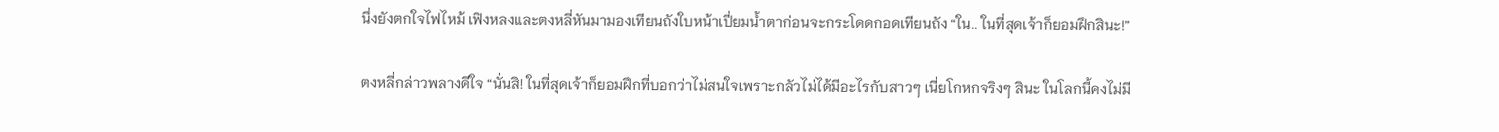นึ่งยังตกใจไฟไหม้ เฟิงหลงและตงหลี่หันมามองเทียนถังใบหน้าเปี่ยมน้ำตาก่อนจะกระโดดกอดเทียนถัง “ใน.. ในที่สุดเจ้าก็ยอมฝึกสินะ!”

ตงหลี่กล่าวพลางดีใจ “นั่นสิ! ในที่สุดเจ้าก็ยอมฝึกที่บอกว่าไม่สนใจเพราะกลัวไม่ได้มีอะไรกับสาวๆ เนี่ยโกหกจริงๆ สินะ ในโลกนี้คงไม่มี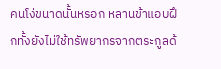คนโง่ขนาดนั้นหรอก หลานข้าแอบฝึกทั้งยังไม่ใช้ทรัพยากรจากตระกูลด้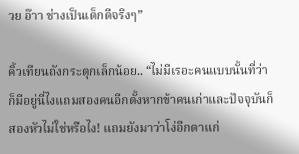วย อ๊าา ช่างเป็นเด็กดีจริงๆ”

คิ้วเทียนถังกระตุกเล็กน้อย.. “ไม่มีเรอะคนแบบนั้นที่ว่า ก็มีอยู่นี่ไงแถมสองคนอีกตั้งหากข้าคนเก่าและปัจจุบันก็สองหัวไม่ใช่หรือไง! แถมยังมาว่าโง่อีกตาแก่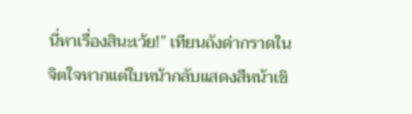นี่หาเรื่องสินะเว้ย!” เทียนถังด่ากราดในจิตใจหากแต่ใบหน้ากลับแสดงสีหน้าเขิ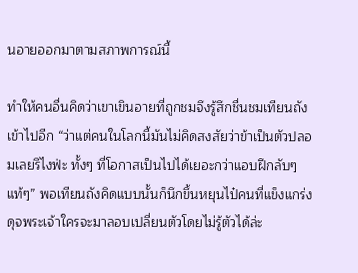นอายออกมาตามสภาพการณ์นี้

ทำให้คนอื่นคิดว่าเขาเขินอายที่ถูกชมจึงรู้สึกชื่นชมเทียนถังเข้าไปอีก “ว่าแต่คนในโลกนี้มันไม่คิดสงสัยว่าข้าเป็นตัวปลอมเลยรึไงฟ่ะ ทั้งๆ ที่โอกาสเป็นไปได้เยอะกว่าแอบฝึกลับๆ แท้ๆ” พอเทียนถังคิดแบบนั้นก็นึกขึ้นหยุนไป๋คนที่แข็งแกร่งดุจพระเจ้าใครจะมาลอบเปลี่ยนตัวโดยไม่รู้ตัวได้ล่ะ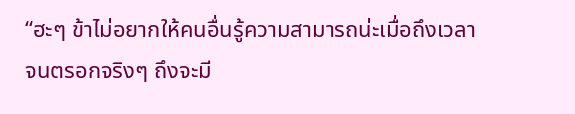“ฮะๆ ข้าไม่อยากให้คนอื่นรู้ความสามารถน่ะเมื่อถึงเวลาจนตรอกจริงๆ ถึงจะมี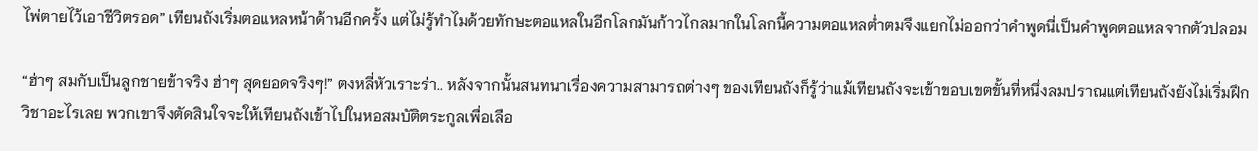ไพ่ตายไว้เอาชีวิตรอด” เทียนถังเริ่มตอแหลหน้าด้านอีกครั้ง แต่ไม่รู้ทำไมด้วยทักษะตอแหลในอีกโลกมันก้าวไกลมากในโลกนี้ความตอแหลต่ำตมจึงแยกไม่ออกว่าคำพูดนี่เป็นคำพูดตอแหลจากตัวปลอม

“ฮ่าๆ สมกับเป็นลูกชายข้าจริง ฮ่าๆ สุดยอดจริงๆ!” ตงหลี่หัวเราะร่า.. หลังจากนั้นสนทนาเรื่องความสามารถต่างๆ ของเทียนถังก็รู้ว่าแม้เทียนถังจะเข้าขอบเขตขั้นที่หนึ่งลมปราณแต่เทียนถังยังไม่เริ่มฝึกวิชาอะไรเลย พวกเขาจึงตัดสินใจจะให้เทียนถังเข้าไปในหอสมบัติตระกูลเพื่อเลือ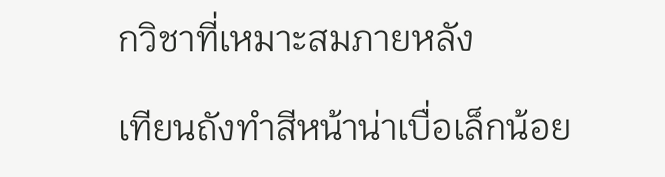กวิชาที่เหมาะสมภายหลัง

เทียนถังทำสีหน้าน่าเบื่อเล็กน้อย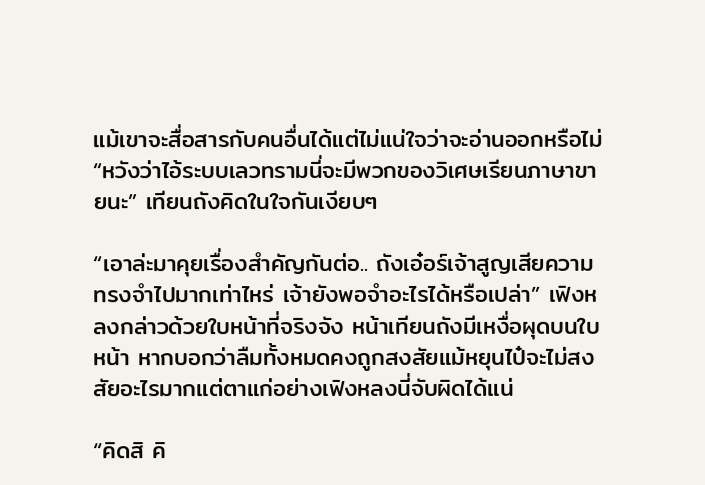แม้เขาจะสื่อสารกับคนอื่นได้แต่ไม่แน่ใจว่าจะอ่านออกหรือไม่ “หวังว่าไอ้ระบบเลวทรามนี่จะมีพวกของวิเศษเรียนภาษาขายนะ” เทียนถังคิดในใจกันเงียบๆ

“เอาล่ะมาคุยเรื่องสำคัญกันต่อ.. ถังเอ๋อร์เจ้าสูญเสียความทรงจำไปมากเท่าไหร่ เจ้ายังพอจำอะไรได้หรือเปล่า” เฟิงหลงกล่าวด้วยใบหน้าที่จริงจัง หน้าเทียนถังมีเหงื่อผุดบนใบหน้า หากบอกว่าลืมทั้งหมดคงถูกสงสัยแม้หยุนไป๋จะไม่สงสัยอะไรมากแต่ตาแก่อย่างเฟิงหลงนี่จับผิดได้แน่

“คิดสิ คิ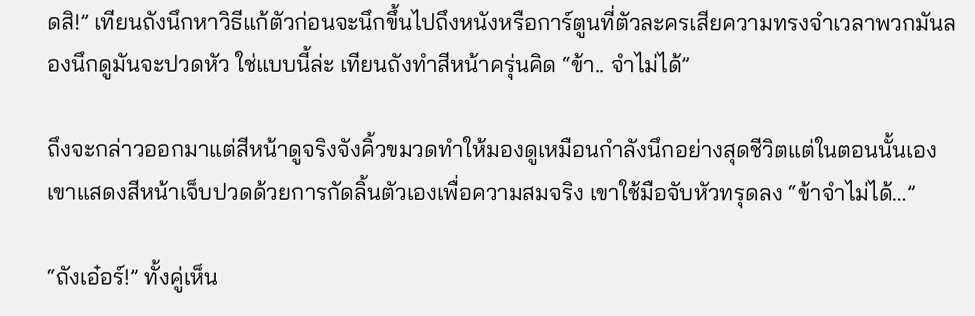ดสิ!” เทียนถังนึกหาวิธีแก้ตัวก่อนจะนึกขึ้นไปถึงหนังหรือการ์ตูนที่ตัวละครเสียความทรงจำเวลาพวกมันลองนึกดูมันจะปวดหัว ใช่แบบนี้ล่ะ เทียนถังทำสีหน้าครุ่นคิด “ข้า.. จำไม่ได้”

ถึงจะกล่าวออกมาแต่สีหน้าดูจริงจังคิ้วขมวดทำให้มองดูเหมือนกำลังนึกอย่างสุดชีวิตแต่ในตอนนั้นเองเขาแสดงสีหน้าเจ็บปวดด้วยการกัดลิ้นตัวเองเพื่อความสมจริง เขาใช้มือจับหัวทรุดลง “ข้าจำไม่ได้…”

“ถังเอ๋อร์!” ทั้งคู่เห็น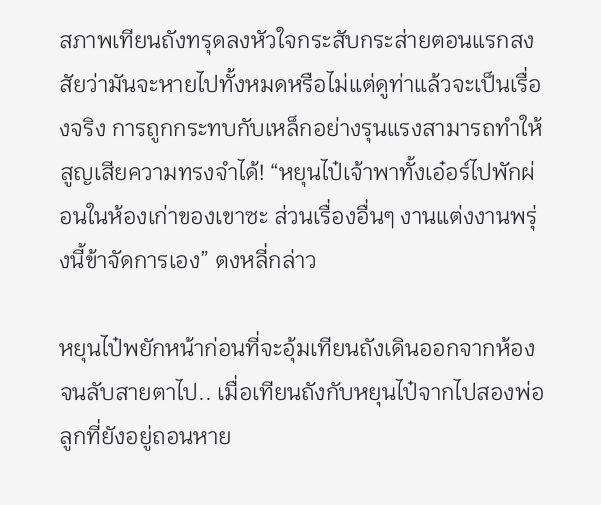สภาพเทียนถังทรุดลงหัวใจกระสับกระส่ายตอนแรกสงสัยว่ามันจะหายไปทั้งหมดหรือไม่แต่ดูท่าแล้วจะเป็นเรื่องจริง การถูกกระทบกับเหล็กอย่างรุนแรงสามารถทำให้สูญเสียความทรงจำได้! “หยุนไป๋เจ้าพาทั้งเอ๋อร์ไปพักผ่อนในห้องเก่าของเขาซะ ส่วนเรื่องอื่นๆ งานแต่งงานพรุ่งนี้ข้าจัดการเอง” ตงหลี่กล่าว

หยุนไป๋พยักหน้าก่อนที่จะอุ้มเทียนถังเดินออกจากห้องจนลับสายตาไป.. เมื่อเทียนถังกับหยุนไป๋จากไปสองพ่อลูกที่ยังอยู่ถอนหาย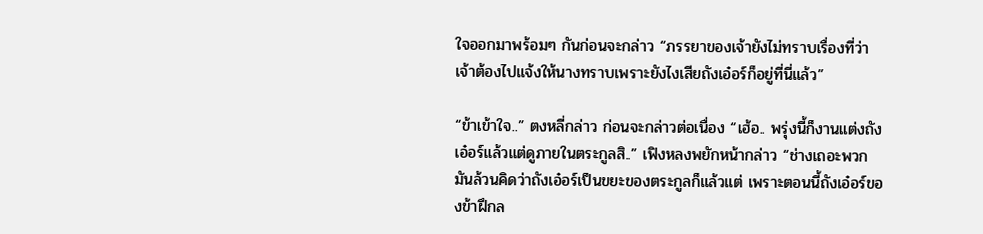ใจออกมาพร้อมๆ กันก่อนจะกล่าว “ภรรยาของเจ้ายังไม่ทราบเรื่องที่ว่า เจ้าต้องไปแจ้งให้นางทราบเพราะยังไงเสียถังเอ๋อร์ก็อยู่ที่นี่แล้ว”

“ข้าเข้าใจ..” ตงหลี่กล่าว ก่อนจะกล่าวต่อเนื่อง “เฮ้อ.. พรุ่งนี้ก็งานแต่งถังเอ๋อร์แล้วแต่ดูภายในตระกูลสิ..” เฟิงหลงพยักหน้ากล่าว “ช่างเถอะพวกมันล้วนคิดว่าถังเอ๋อร์เป็นขยะของตระกูลก็แล้วแต่ เพราะตอนนี้ถังเอ๋อร์ของข้าฝึกล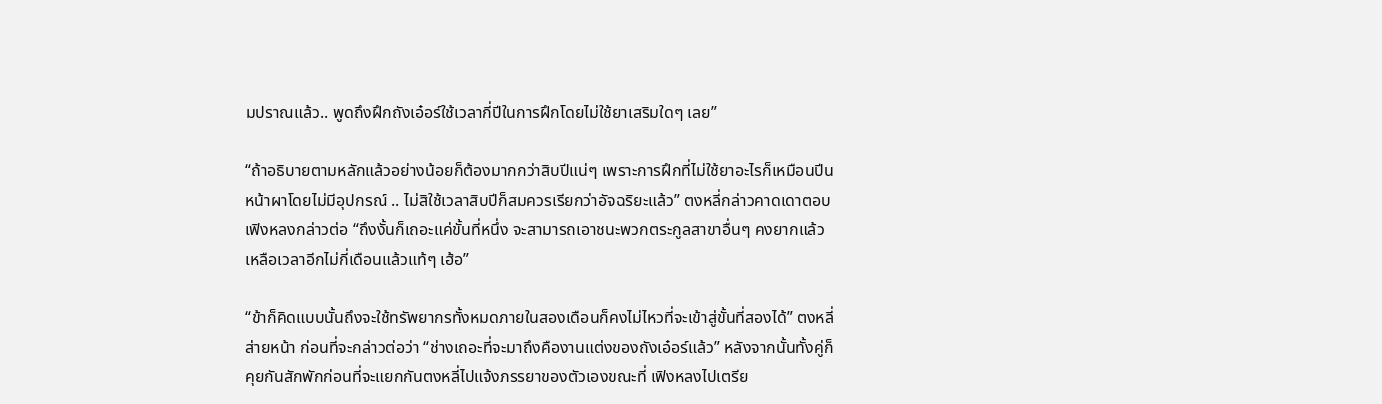มปราณแล้ว.. พูดถึงฝึกถังเอ๋อร์ใช้เวลากี่ปีในการฝึกโดยไม่ใช้ยาเสริมใดๆ เลย”

“ถ้าอธิบายตามหลักแล้วอย่างน้อยก็ต้องมากกว่าสิบปีแน่ๆ เพราะการฝึกที่ไม่ใช้ยาอะไรก็เหมือนปีนหน้าผาโดยไม่มีอุปกรณ์ .. ไม่สิใช้เวลาสิบปีก็สมควรเรียกว่าอัจฉริยะแล้ว” ตงหลี่กล่าวคาดเดาตอบ เฟิงหลงกล่าวต่อ “ถึงงั้นก็เถอะแค่ขั้นที่หนึ่ง จะสามารถเอาชนะพวกตระกูลสาขาอื่นๆ คงยากแล้ว เหลือเวลาอีกไม่กี่เดือนแล้วแท้ๆ เฮ้อ”

“ข้าก็คิดแบบนั้นถึงจะใช้ทรัพยากรทั้งหมดภายในสองเดือนก็คงไม่ไหวที่จะเข้าสู่ขั้นที่สองได้” ตงหลี่ส่ายหน้า ก่อนที่จะกล่าวต่อว่า “ช่างเถอะที่จะมาถึงคืองานแต่งของถังเอ๋อร์แล้ว” หลังจากนั้นทั้งคู่ก็คุยกันสักพักก่อนที่จะแยกกันตงหลี่ไปแจ้งภรรยาของตัวเองขณะที่ เฟิงหลงไปเตรีย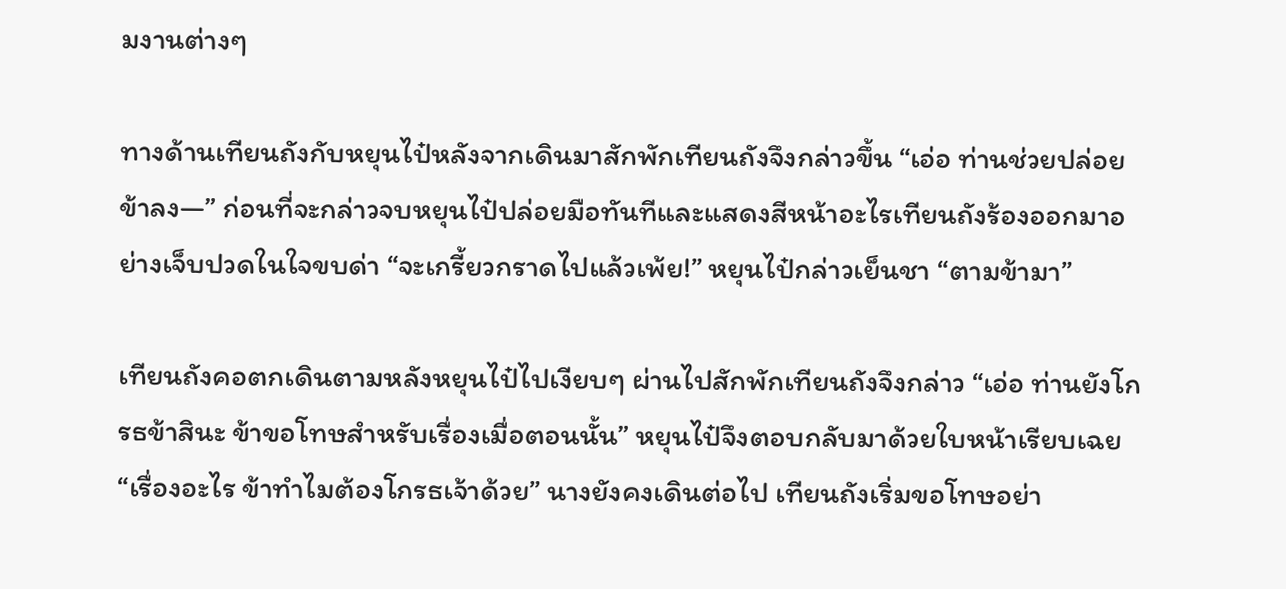มงานต่างๆ

ทางด้านเทียนถังกับหยุนไป๋หลังจากเดินมาสักพักเทียนถังจึงกล่าวขึ้น “เอ่อ ท่านช่วยปล่อยข้าลง—” ก่อนที่จะกล่าวจบหยุนไป๋ปล่อยมือทันทีและแสดงสีหน้าอะไรเทียนถังร้องออกมาอย่างเจ็บปวดในใจขบด่า “จะเกรี้ยวกราดไปแล้วเพ้ย!” หยุนไป๋กล่าวเย็นชา “ตามข้ามา”

เทียนถังคอตกเดินตามหลังหยุนไป๋ไปเงียบๆ ผ่านไปสักพักเทียนถังจึงกล่าว “เอ่อ ท่านยังโกรธข้าสินะ ข้าขอโทษสำหรับเรื่องเมื่อตอนนั้น” หยุนไป๋จึงตอบกลับมาด้วยใบหน้าเรียบเฉย “เรื่องอะไร ข้าทำไมต้องโกรธเจ้าด้วย” นางยังคงเดินต่อไป เทียนถังเริ่มขอโทษอย่า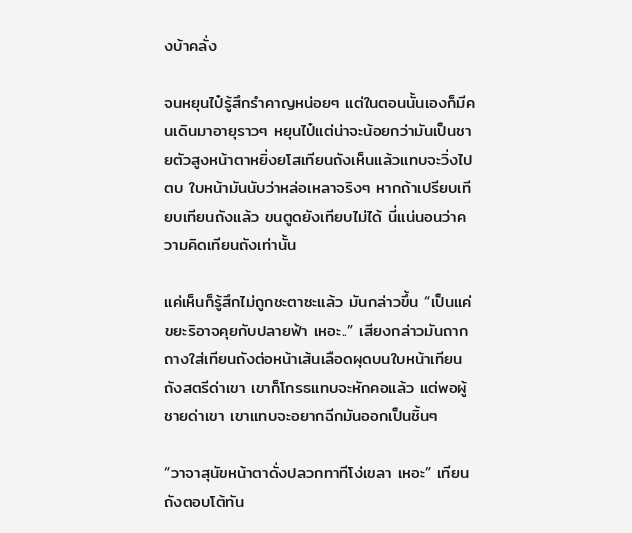งบ้าคลั่ง

จนหยุนไป๋รู้สึกรำคาญหน่อยๆ แต่ในตอนนั้นเองก็มีคนเดินมาอายุราวๆ หยุนไป๋แต่น่าจะน้อยกว่ามันเป็นชายตัวสูงหน้าตาหยิ่งยโสเทียนถังเห็นแล้วแทบจะวิ่งไปตบ ใบหน้ามันนับว่าหล่อเหลาจริงๆ หากถ้าเปรียบเทียบเทียนถังแล้ว ขนตูดยังเทียบไม่ได้ นี่แน่นอนว่าความคิดเทียนถังเท่านั้น

แค่เห็นก็รู้สึกไม่ถูกชะตาซะแล้ว มันกล่าวขึ้น “เป็นแค่ขยะริอาจคุยกับปลายฟ้า เหอะ..” เสียงกล่าวมันถากถางใส่เทียนถังต่อหน้าเส้นเลือดผุดบนใบหน้าเทียนถังสตรีด่าเขา เขาก็โกรธแทบจะหักคอแล้ว แต่พอผู้ชายด่าเขา เขาแทบจะอยากฉีกมันออกเป็นชิ้นๆ

“วาจาสุนัขหน้าตาดั่งปลวกทาทีโง่เขลา เหอะ” เทียนถังตอบโต้ทัน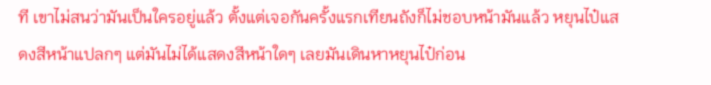ที เขาไม่สนว่ามันเป็นใครอยู่แล้ว ตั้งแต่เจอกันครั้งแรกเทียนถังก็ไม่ชอบหน้ามันแล้ว หยุนไป๋แสดงสีหน้าแปลกๆ แต่มันไม่ได้แสดงสีหน้าใดๆ เลยมันเดินหาหยุนไป๋ก่อน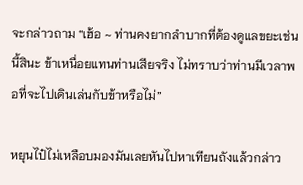จะกล่าวถาม “เฮ้อ ~ ท่านคงยากลำบากที่ต้องดูแลขยะเช่นนี้สินะ ข้าเหนื่อยแทนท่านเสียจริง ไม่ทราบว่าท่านมีเวลาพอที่จะไปเดินเล่นกับข้าหรือไม่”

หยุนไป๋ไม่เหลือบมองมันเลยหันไปหาเทียนถังแล้วกล่าว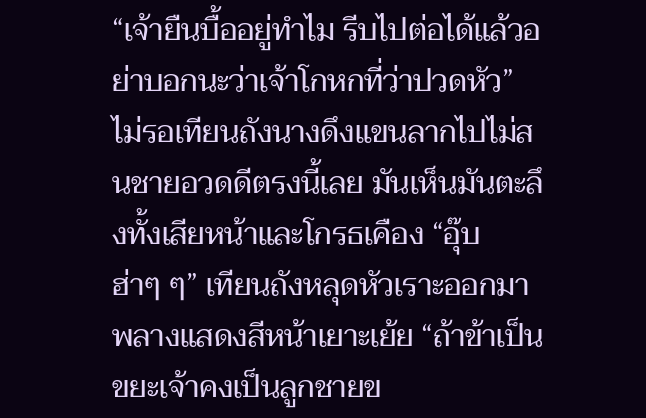“เจ้ายืนบื้ออยู่ทำไม รีบไปต่อได้แล้วอย่าบอกนะว่าเจ้าโกหกที่ว่าปวดหัว” ไม่รอเทียนถังนางดึงแขนลากไปไม่สนชายอวดดีตรงนี้เลย มันเห็นมันตะลึงทั้งเสียหน้าและโกรธเคือง “อุ๊บ ฮ่าๆ ๆ” เทียนถังหลุดหัวเราะออกมาพลางแสดงสีหน้าเยาะเย้ย “ถ้าข้าเป็นขยะเจ้าคงเป็นลูกชายข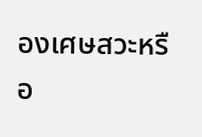องเศษสวะหรือ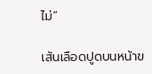ไม่”

เส้นเลือดปูดบนหน้าข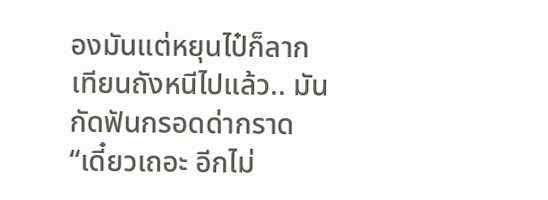องมันแต่หยุนไป๋ก็ลากเทียนถังหนีไปแล้ว.. มันกัดฟันกรอดด่ากราด “เดี๋ยวเถอะ อีกไม่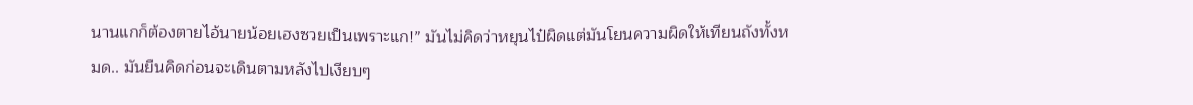นานแกก็ต้องตายไอ้นายน้อยเฮงซวยเป็นเพราะแก!” มันไม่คิดว่าหยุนไป๋ผิดแต่มันโยนความผิดให้เทียนถังทั้งหมด.. มันยืนคิดก่อนจะเดินตามหลังไปเงียบๆ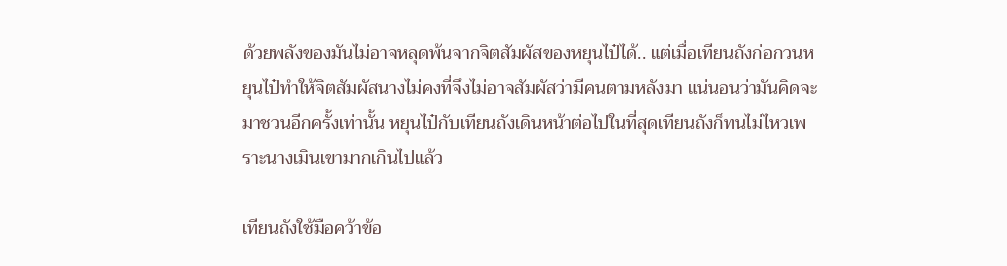ด้วยพลังของมันไม่อาจหลุดพ้นจากจิตสัมผัสของหยุนไป๋ได้.. แต่เมื่อเทียนถังก่อกวนหยุนไป๋ทำให้จิตสัมผัสนางไม่คงที่จึงไม่อาจสัมผัสว่ามีคนตามหลังมา แน่นอนว่ามันคิดจะมาชวนอีกครั้งเท่านั้น หยุนไป๋กับเทียนถังเดินหน้าต่อไปในที่สุดเทียนถังก็ทนไม่ไหวเพราะนางเมินเขามากเกินไปแล้ว

เทียนถังใช้มือคว้าข้อ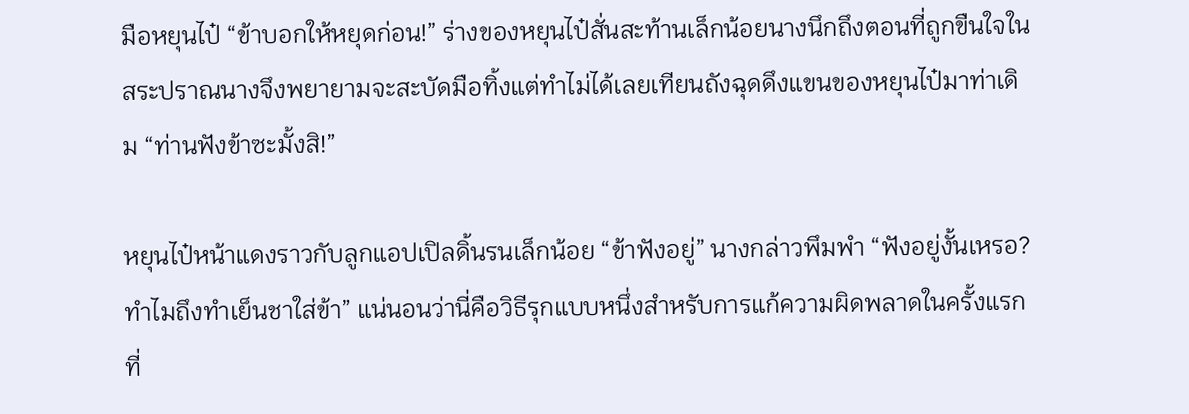มือหยุนไป๋ “ข้าบอกให้หยุดก่อน!” ร่างของหยุนไป๋สั่นสะท้านเล็กน้อยนางนึกถึงตอนที่ถูกขืนใจในสระปราณนางจึงพยายามจะสะบัดมือทิ้งแต่ทำไม่ได้เลยเทียนถังฉุดดึงแขนของหยุนไป๋มาท่าเดิม “ท่านฟังข้าซะมั้งสิ!”

หยุนไป๋หน้าแดงราวกับลูกแอปเปิลดิ้นรนเล็กน้อย “ข้าฟังอยู่” นางกล่าวพึมพำ “ฟังอยู่งั้นเหรอ? ทำไมถึงทำเย็นชาใส่ข้า” แน่นอนว่านี่คือวิธีรุกแบบหนึ่งสำหรับการแก้ความผิดพลาดในครั้งแรกที่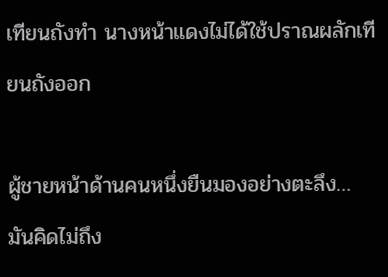เทียนถังทำ นางหน้าแดงไม่ได้ใช้ปราณผลักเทียนถังออก

ผู้ชายหน้าด้านคนหนึ่งยืนมองอย่างตะลึง… มันคิดไม่ถึง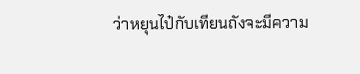ว่าหยุนไป๋กับเทียนถังจะมีความ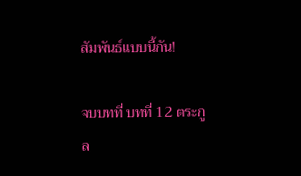สัมพันธ์แบบนี้กัน!

จบบทที่ บทที่ 12 ตระกูล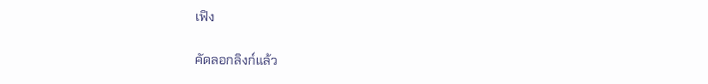เฟิง

คัดลอกลิงก์แล้ว